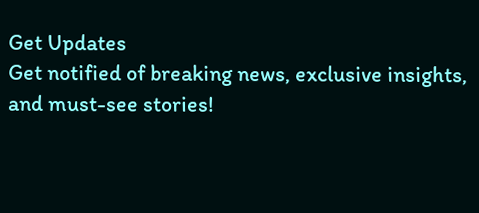Get Updates
Get notified of breaking news, exclusive insights, and must-see stories!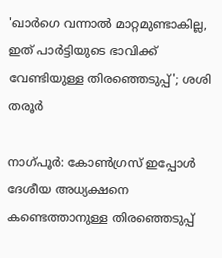'ഖാര്‍ഗെ വന്നാല്‍ മാറ്റമുണ്ടാകില്ല, ഇത് പാര്‍ട്ടിയുടെ ഭാവിക്ക് വേണ്ടിയുള്ള തിരഞ്ഞെടുപ്പ്'; ശശി തരൂര്‍

നാഗ്പൂര്‍: കോണ്‍ഗ്രസ് ഇപ്പോള്‍ ദേശീയ അധ്യക്ഷനെ കണ്ടെത്താനുള്ള തിരഞ്ഞെടുപ്പ്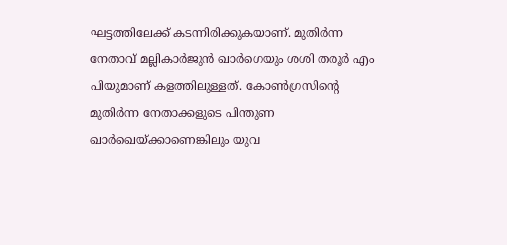ഘട്ടത്തിലേക്ക് കടന്നിരിക്കുകയാണ്. മുതിര്‍ന്ന നേതാവ് മല്ലികാര്‍ജുന്‍ ഖാര്‍ഗെയും ശശി തരൂര്‍ എം പിയുമാണ് കളത്തിലുള്ളത്. കോണ്‍ഗ്രസിന്റെ മുതിര്‍ന്ന നേതാക്കളുടെ പിന്തുണ ഖാര്‍ഖെയ്ക്കാണെങ്കിലും യുവ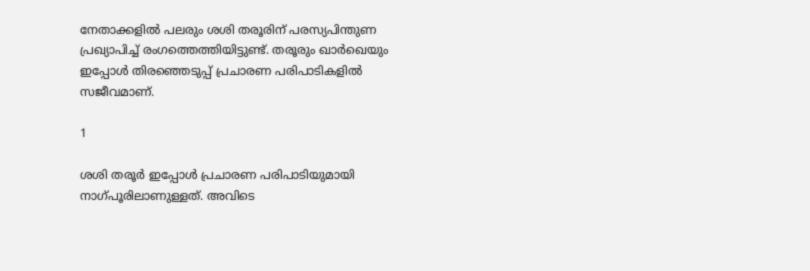നേതാക്കളില്‍ പലരും ശശി തരൂരിന് പരസ്യപിന്തുണ പ്രഖ്യാപിച്ച് രംഗത്തെത്തിയിട്ടുണ്ട്. തരൂരും ഖാര്‍ഖെയും ഇപ്പോള്‍ തിരഞ്ഞെടുപ്പ് പ്രചാരണ പരിപാടികളില്‍ സജീവമാണ്.

1

ശശി തരൂര്‍ ഇപ്പോള്‍ പ്രചാരണ പരിപാടിയുമായി നാഗ്പൂരിലാണുള്ളത്. അവിടെ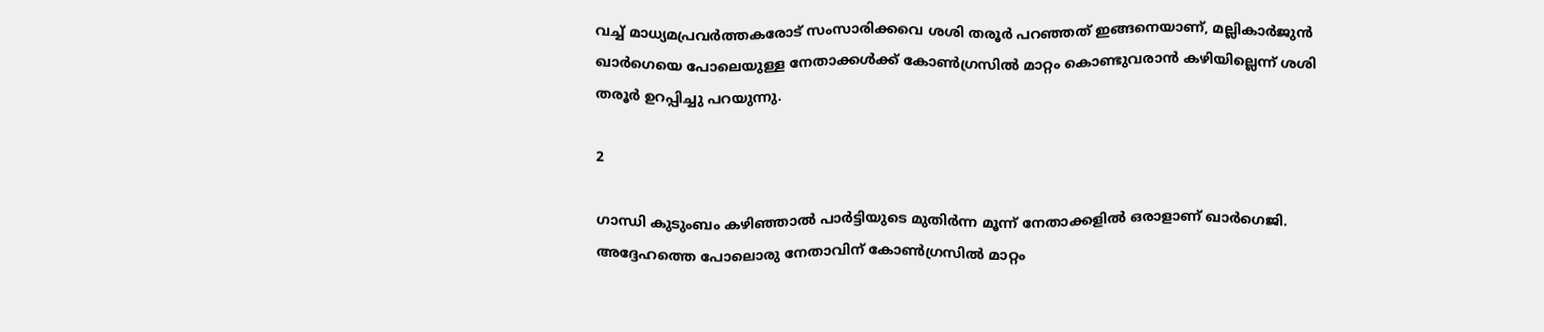വച്ച് മാധ്യമപ്രവര്‍ത്തകരോട് സംസാരിക്കവെ ശശി തരൂര്‍ പറഞ്ഞത് ഇങ്ങനെയാണ്, മല്ലികാര്‍ജുന്‍ ഖാര്‍ഗെയെ പോലെയുള്ള നേതാക്കള്‍ക്ക് കോണ്‍ഗ്രസില്‍ മാറ്റം കൊണ്ടുവരാന്‍ കഴിയില്ലെന്ന് ശശി തരൂര്‍ ഉറപ്പിച്ചു പറയുന്നു.

2

ഗാന്ധി കുടുംബം കഴിഞ്ഞാല്‍ പാര്‍ട്ടിയുടെ മുതിര്‍ന്ന മൂന്ന് നേതാക്കളില്‍ ഒരാളാണ് ഖാര്‍ഗെജി. അദ്ദേഹത്തെ പോലൊരു നേതാവിന് കോണ്‍ഗ്രസില്‍ മാറ്റം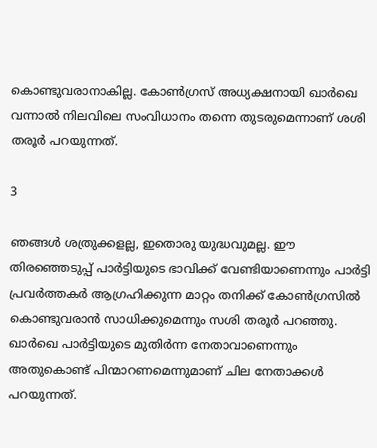കൊണ്ടുവരാനാകില്ല. കോണ്‍ഗ്രസ് അധ്യക്ഷനായി ഖാര്‍ഖെ വന്നാല്‍ നിലവിലെ സംവിധാനം തന്നെ തുടരുമെന്നാണ് ശശി തരൂര്‍ പറയുന്നത്.

3

ഞങ്ങള്‍ ശത്രുക്കളല്ല, ഇതൊരു യുദ്ധവുമല്ല. ഈ തിരഞ്ഞെടുപ്പ് പാര്‍ട്ടിയുടെ ഭാവിക്ക് വേണ്ടിയാണെന്നും പാര്‍ട്ടി പ്രവര്‍ത്തകര്‍ ആഗ്രഹിക്കുന്ന മാറ്റം തനിക്ക് കോണ്‍ഗ്രസില്‍ കൊണ്ടുവരാന്‍ സാധിക്കുമെന്നും സശി തരൂര്‍ പറഞ്ഞു. ഖാര്‍ഖെ പാര്‍ട്ടിയുടെ മുതിര്‍ന്ന നേതാവാണെന്നും അതുകൊണ്ട് പിന്മാറണമെന്നുമാണ് ചില നേതാക്കള്‍ പറയുന്നത്.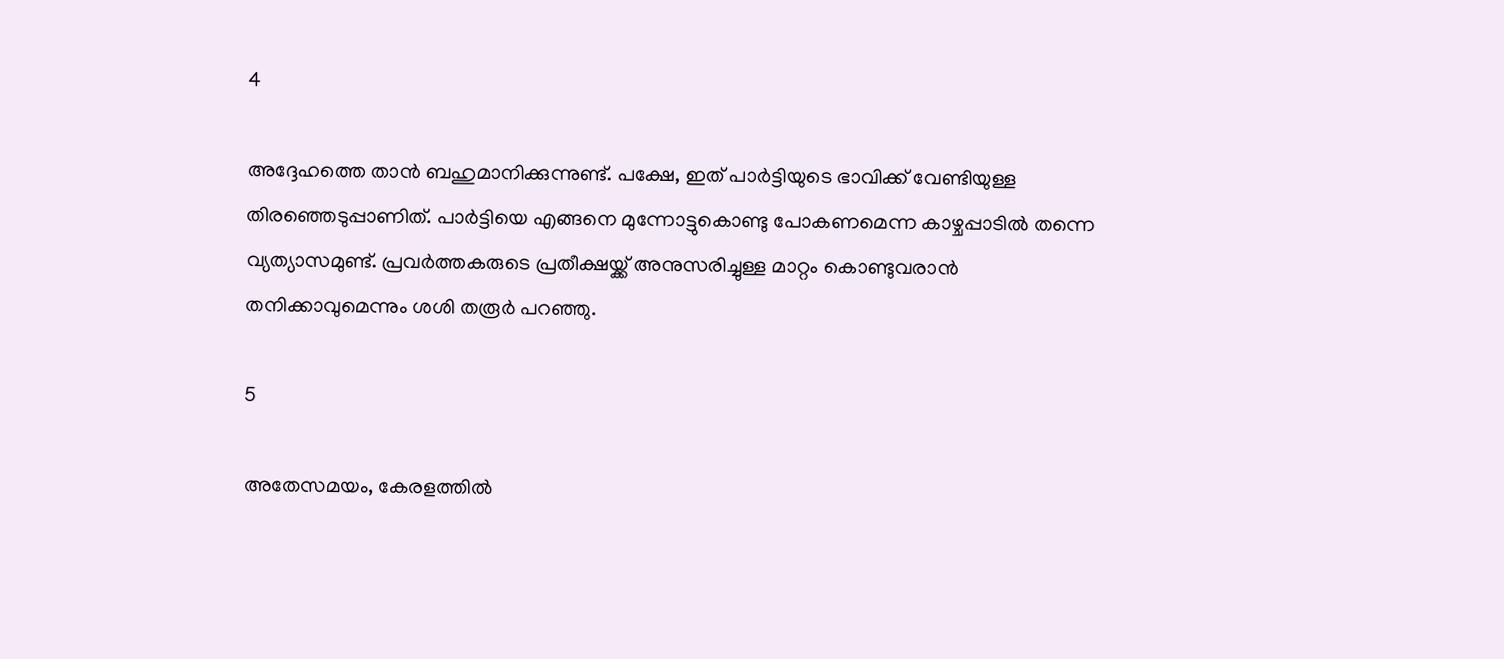4

അദ്ദേഹത്തെ താന്‍ ബഹുമാനിക്കുന്നുണ്ട്. പക്ഷേ, ഇത് പാര്‍ട്ടിയുടെ ഭാവിക്ക് വേണ്ടിയുള്ള തിരഞ്ഞെടുപ്പാണിത്. പാര്‍ട്ടിയെ എങ്ങനെ മുന്നോട്ടുകൊണ്ടു പോകണമെന്ന കാഴ്ചപ്പാടില്‍ തന്നെ വ്യത്യാസമുണ്ട്. പ്രവര്‍ത്തകരുടെ പ്രതീക്ഷയ്ക്ക് അനുസരിച്ചുള്ള മാറ്റം കൊണ്ടുവരാന്‍ തനിക്കാവുമെന്നും ശശി തരൂര്‍ പറഞ്ഞു.

5

അതേസമയം, കേരളത്തില്‍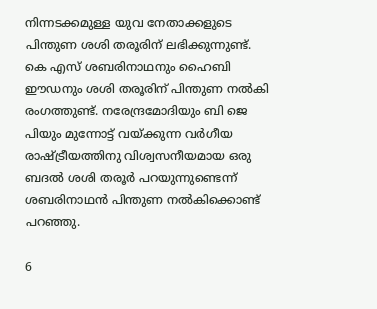നിന്നടക്കമുള്ള യുവ നേതാക്കളുടെ പിന്തുണ ശശി തരൂരിന് ലഭിക്കുന്നുണ്ട്. കെ എസ് ശബരിനാഥനും ഹൈബി ഈഡനും ശശി തരൂരിന് പിന്തുണ നല്‍കി രംഗത്തുണ്ട്. നരേന്ദ്രമോദിയും ബി ജെ പിയും മുന്നോട്ട് വയ്ക്കുന്ന വര്‍ഗീയ രാഷ്ട്രീയത്തിനു വിശ്വസനീയമായ ഒരു ബദല്‍ ശശി തരൂര്‍ പറയുന്നുണ്ടെന്ന് ശബരിനാഥന്‍ പിന്തുണ നല്‍കിക്കൊണ്ട് പറഞ്ഞു.

6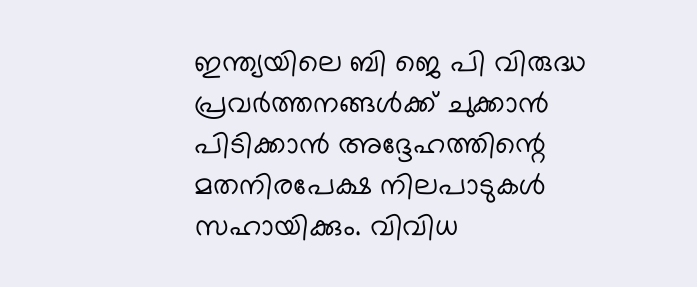ഇന്ത്യയിലെ ബി ജെ പി വിരുദ്ധ പ്രവര്‍ത്തനങ്ങള്‍ക്ക് ചുക്കാന്‍ പിടിക്കാന്‍ അദ്ദേഹത്തിന്റെ മതനിരപേക്ഷ നിലപാടുകള്‍ സഹായിക്കും. വിവിധ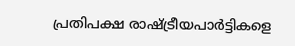പ്രതിപക്ഷ രാഷ്ട്രീയപാര്‍ട്ടികളെ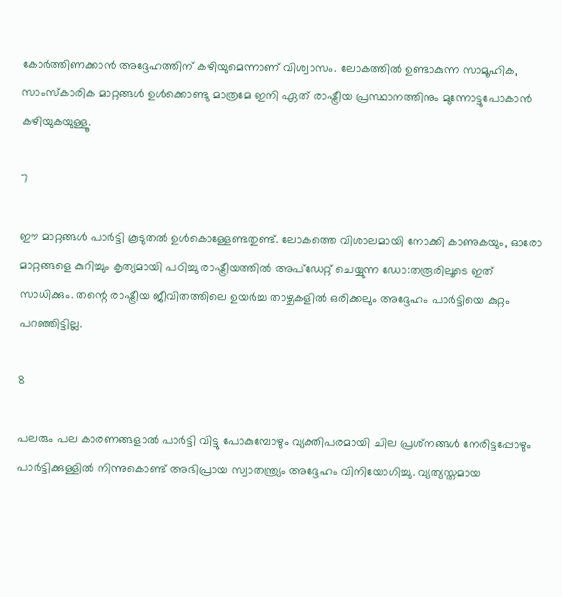കോര്‍ത്തിണക്കാന്‍ അദ്ദേഹത്തിന് കഴിയുമെന്നാണ് വിശ്വാസം. ലോകത്തില്‍ ഉണ്ടാകുന്ന സാമൂഹിക, സാംസ്‌കാരിക മാറ്റങ്ങള്‍ ഉള്‍ക്കൊണ്ടു മാത്രമേ ഇനി ഏത് രാഷ്ട്രീയ പ്രസ്ഥാനത്തിനും മുന്നോട്ടുപോകാന്‍ കഴിയുകയുള്ളൂ.

7

ഈ മാറ്റങ്ങള്‍ പാര്‍ട്ടി കൂടുതല്‍ ഉള്‍കൊള്ളേണ്ടതുണ്ട്. ലോകത്തെ വിശാലമായി നോക്കി കാണുകയും, ഓരോ മാറ്റങ്ങളെ കുറിച്ചും കൃത്യമായി പഠിച്ചു രാഷ്ട്രീയത്തില്‍ അപ്‌ഡേറ്റ് ചെയ്യുന്ന ഡോ:തരൂരിലൂടെ ഇത് സാധിക്കും. തന്റെ രാഷ്ട്രീയ ജീവിതത്തിലെ ഉയര്‍ച്ച താഴ്ചകളില്‍ ഒരിക്കലും അദ്ദേഹം പാര്‍ട്ടിയെ കുറ്റം പറഞ്ഞിട്ടില്ല.

8

പലരും പല കാരണങ്ങളാല്‍ പാര്‍ട്ടി വിട്ടു പോകുമ്പോഴും വ്യക്തിപരമായി ചില പ്രശ്‌നങ്ങള്‍ നേരിട്ടപ്പോഴും പാര്‍ട്ടിക്കുള്ളില്‍ നിന്നുകൊണ്ട് അഭിപ്രായ സ്വാതന്ത്ര്യം അദ്ദേഹം വിനിയോഗിച്ചു. വ്യത്യസ്തമായ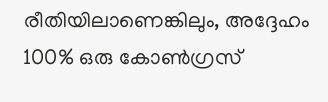രീതിയിലാണെങ്കിലും, അദ്ദേഹം 100% ഒരു കോണ്‍ഗ്രസ്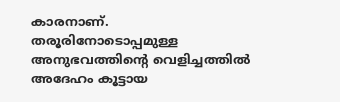കാരനാണ്.
തരൂരിനോടൊപ്പമുള്ള അനുഭവത്തിന്റെ വെളിച്ചത്തില്‍ അദേഹം കൂട്ടായ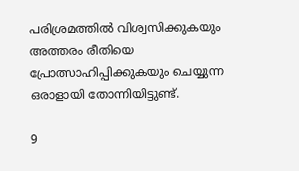പരിശ്രമത്തില്‍ വിശ്വസിക്കുകയും അത്തരം രീതിയെ പ്രോത്സാഹിപ്പിക്കുകയും ചെയ്യുന്ന ഒരാളായി തോന്നിയിട്ടുണ്ട്.

9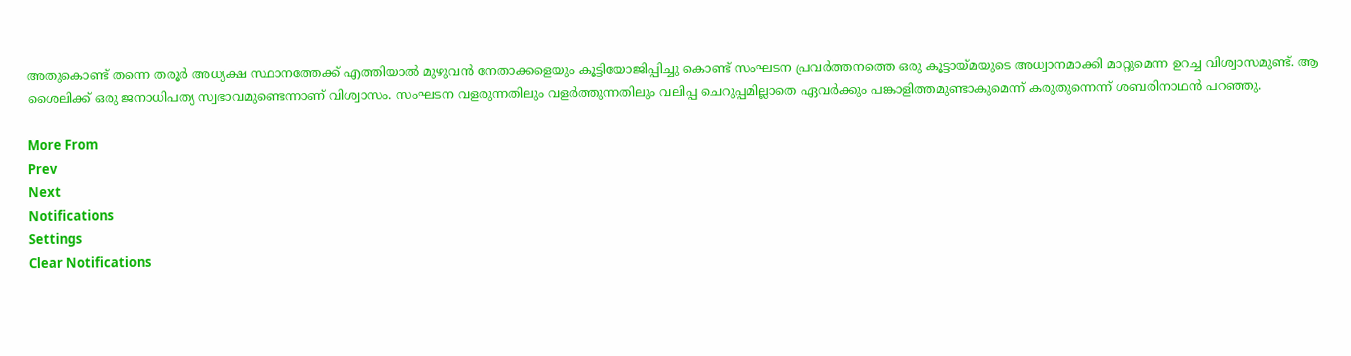അതുകൊണ്ട് തന്നെ തരൂര്‍ അധ്യക്ഷ സ്ഥാനത്തേക്ക് എത്തിയാല്‍ മുഴുവന്‍ നേതാക്കളെയും കൂട്ടിയോജിപ്പിച്ചു കൊണ്ട് സംഘടന പ്രവര്‍ത്തനത്തെ ഒരു കൂട്ടായ്മയുടെ അധ്വാനമാക്കി മാറ്റുമെന്ന ഉറച്ച വിശ്വാസമുണ്ട്. ആ ശൈലിക്ക് ഒരു ജനാധിപത്യ സ്വഭാവമുണ്ടെന്നാണ് വിശ്വാസം. സംഘടന വളരുന്നതിലും വളര്‍ത്തുന്നതിലും വലിപ്പ ചെറുപ്പമില്ലാതെ ഏവര്‍ക്കും പങ്കാളിത്തമുണ്ടാകുമെന്ന് കരുതുന്നെന്ന് ശബരിനാഥന്‍ പറഞ്ഞു.

More From
Prev
Next
Notifications
Settings
Clear Notifications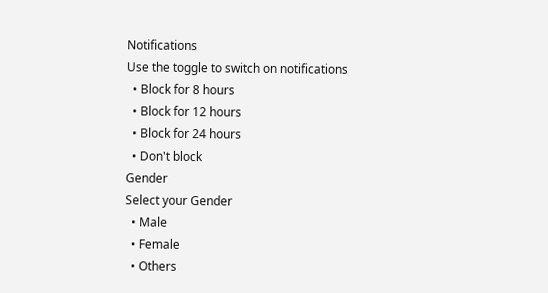Notifications
Use the toggle to switch on notifications
  • Block for 8 hours
  • Block for 12 hours
  • Block for 24 hours
  • Don't block
Gender
Select your Gender
  • Male
  • Female
  • Others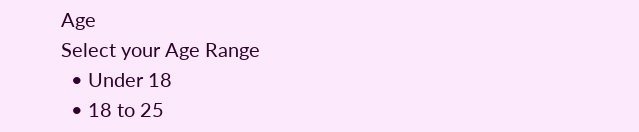Age
Select your Age Range
  • Under 18
  • 18 to 25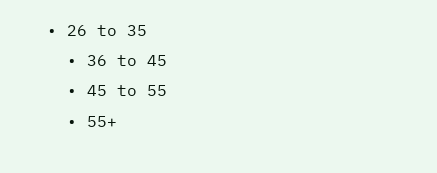• 26 to 35
  • 36 to 45
  • 45 to 55
  • 55+